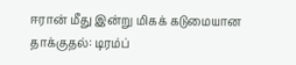ஈரான் மீது இன்று மிகக் கடுமையான தாக்குதல்: டிரம்ப்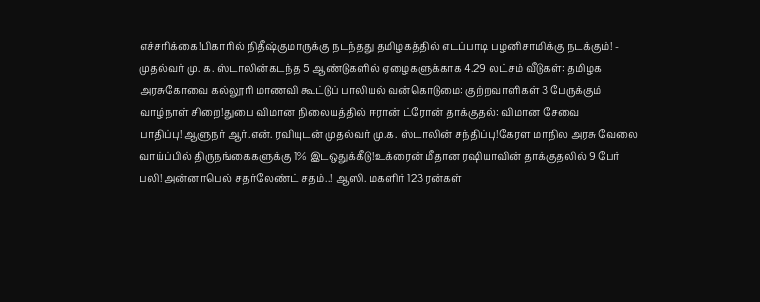எச்சரிக்கை!பிகாரில் நிதீஷ்குமாருக்கு நடந்தது தமிழகத்தில் எடப்பாடி பழனிசாமிக்கு நடக்கும்! - முதல்வர் மு. க. ஸ்டாலின்கடந்த 5 ஆண்டுகளில் ஏழைகளுக்காக 4.29 லட்சம் வீடுகள்: தமிழக அரசுகோவை கல்லூரி மாணவி கூட்டுப் பாலியல் வன்கொடுமை: குற்றவாளிகள் 3 பேருக்கும் வாழ்நாள் சிறை!துபை விமான நிலையத்தில் ஈரான் ட்ரோன் தாக்குதல்: விமான சேவை பாதிப்பு!ஆளுநர் ஆர்.என். ரவியுடன் முதல்வர் மு.க. ஸ்டாலின் சந்திப்பு!கேரள மாநில அரசு வேலை வாய்ப்பில் திருநங்கைகளுக்கு 1% இடஒதுக்கீடு!உக்ரைன் மீதான ரஷியாவின் தாக்குதலில் 9 பேர் பலி!அன்னாபெல் சதர்லேண்ட் சதம்..! ஆஸி. மகளிர் 123 ரன்கள்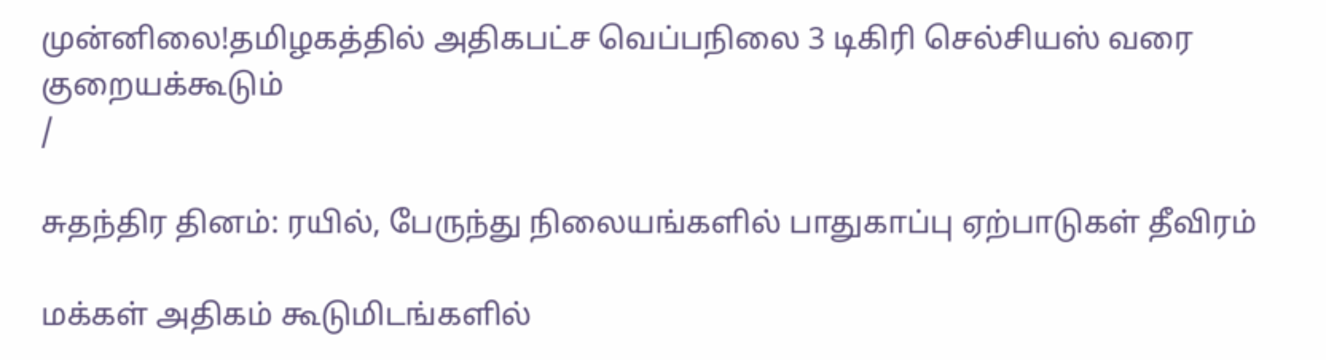முன்னிலை!தமிழகத்தில் அதிகபட்ச வெப்பநிலை 3 டிகிரி செல்சியஸ் வரை குறையக்கூடும்
/

சுதந்திர தினம்: ரயில், பேருந்து நிலையங்களில் பாதுகாப்பு ஏற்பாடுகள் தீவிரம்

மக்கள் அதிகம் கூடுமிடங்களில்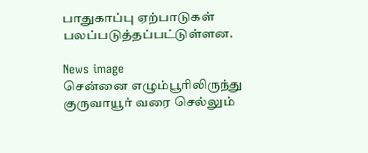பாதுகாப்பு ஏற்பாடுகள் பலப்படுத்தப்பட்டுள்ளன.

News image
சென்னை எழும்பூரிலிருந்து குருவாயூர் வரை செல்லும்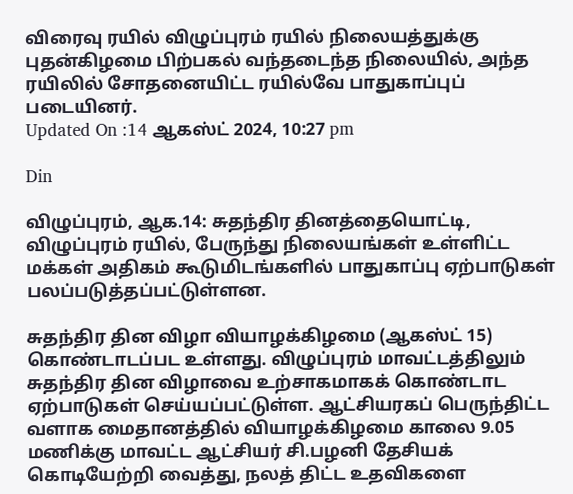விரைவு ரயில் விழுப்புரம் ரயில் நிலையத்துக்கு புதன்கிழமை பிற்பகல் வந்தடைந்த நிலையில், அந்த ரயிலில் சோதனையிட்ட ரயில்வே பாதுகாப்புப் படையினர்.
Updated On :14 ஆகஸ்ட் 2024, 10:27 pm

Din

விழுப்புரம், ஆக.14: சுதந்திர தினத்தையொட்டி, விழுப்புரம் ரயில், பேருந்து நிலையங்கள் உள்ளிட்ட மக்கள் அதிகம் கூடுமிடங்களில் பாதுகாப்பு ஏற்பாடுகள் பலப்படுத்தப்பட்டுள்ளன.

சுதந்திர தின விழா வியாழக்கிழமை (ஆகஸ்ட் 15) கொண்டாடப்பட உள்ளது. விழுப்புரம் மாவட்டத்திலும் சுதந்திர தின விழாவை உற்சாகமாகக் கொண்டாட ஏற்பாடுகள் செய்யப்பட்டுள்ள. ஆட்சியரகப் பெருந்திட்ட வளாக மைதானத்தில் வியாழக்கிழமை காலை 9.05 மணிக்கு மாவட்ட ஆட்சியர் சி.பழனி தேசியக் கொடியேற்றி வைத்து, நலத் திட்ட உதவிகளை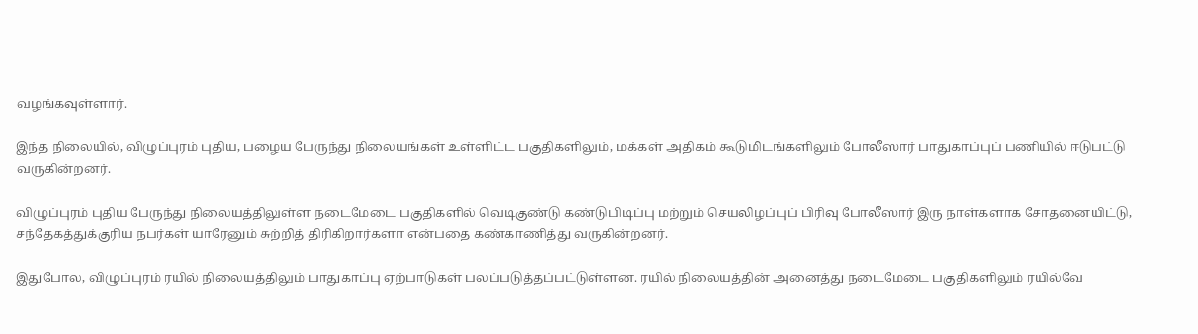வழங்கவுள்ளார்.

இந்த நிலையில், விழுப்புரம் புதிய, பழைய பேருந்து நிலையங்கள் உள்ளிட்ட பகுதிகளிலும், மக்கள் அதிகம் கூடுமிடங்களிலும் போலீஸார் பாதுகாப்புப் பணியில் ஈடுபட்டு வருகின்றனர்.

விழுப்புரம் புதிய பேருந்து நிலையத்திலுள்ள நடைமேடை பகுதிகளில் வெடிகுண்டு கண்டுபிடிப்பு மற்றும் செயலிழப்புப் பிரிவு போலீஸார் இரு நாள்களாக சோதனையிட்டு, சந்தேகத்துக்குரிய நபர்கள் யாரேனும் சுற்றித் திரிகிறார்களா என்பதை கண்காணித்து வருகின்றனர்.

இதுபோல, விழுப்புரம் ரயில் நிலையத்திலும் பாதுகாப்பு ஏற்பாடுகள் பலப்படுத்தப்பட்டுள்ளன. ரயில் நிலையத்தின் அனைத்து நடைமேடை பகுதிகளிலும் ரயில்வே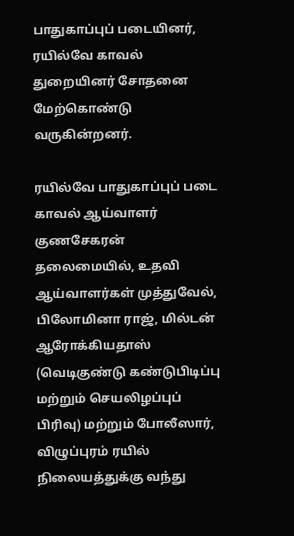பாதுகாப்புப் படையினர், ரயில்வே காவல் துறையினர் சோதனை மேற்கொண்டு வருகின்றனர்.

ரயில்வே பாதுகாப்புப் படை காவல் ஆய்வாளர் குணசேகரன் தலைமையில், உதவி ஆய்வாளர்கள் முத்துவேல், பிலோமினா ராஜ், மில்டன் ஆரோக்கியதாஸ் (வெடிகுண்டு கண்டுபிடிப்பு மற்றும் செயலிழப்புப் பிரிவு) மற்றும் போலீஸார், விழுப்புரம் ரயில் நிலையத்துக்கு வந்து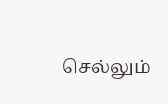செல்லும்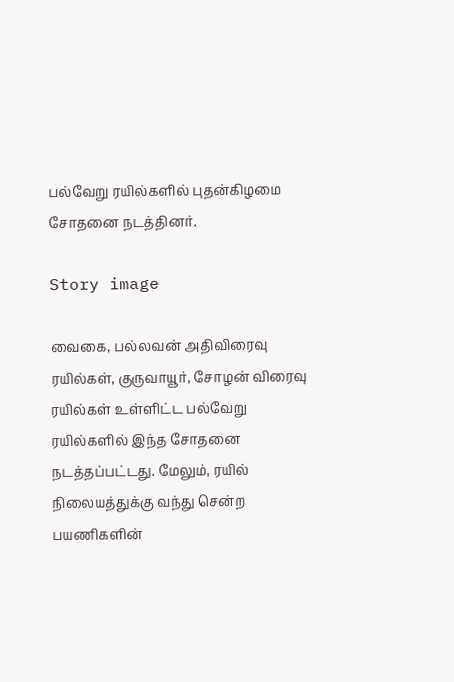பல்வேறு ரயில்களில் புதன்கிழமை சோதனை நடத்தினர்.

Story image

வைகை, பல்லவன் அதிவிரைவு ரயில்கள், குருவாயூர், சோழன் விரைவு ரயில்கள் உள்ளிட்ட பல்வேறு ரயில்களில் இந்த சோதனை நடத்தப்பட்டது. மேலும், ரயில் நிலையத்துக்கு வந்து சென்ற பயணிகளின்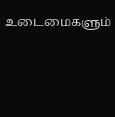உடைமைகளும்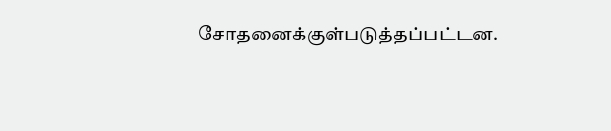சோதனைக்குள்படுத்தப்பட்டன.